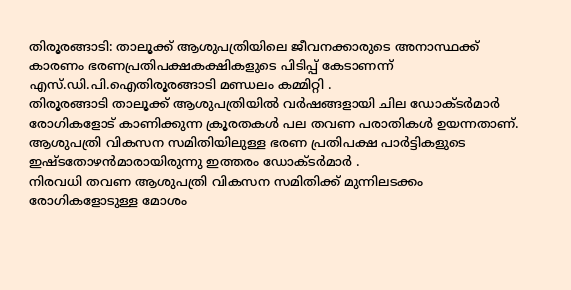തിരൂരങ്ങാടി: താലൂക്ക് ആശുപത്രിയിലെ ജീവനക്കാരുടെ അനാസ്ഥക്ക് കാരണം ഭരണപ്രതിപക്ഷകക്ഷികളുടെ പിടിപ്പ് കേടാണന്ന് എസ്.ഡി.പി.ഐതിരൂരങ്ങാടി മണ്ഡലം കമ്മിറ്റി .
തിരൂരങ്ങാടി താലൂക്ക് ആശുപത്രിയിൽ വർഷങ്ങളായി ചില ഡോക്ടർമാർ രോഗികളോട് കാണിക്കുന്ന ക്രൂരതകൾ പല തവണ പരാതികൾ ഉയന്നതാണ്.
ആശുപത്രി വികസന സമിതിയിലുള്ള ഭരണ പ്രതിപക്ഷ പാർട്ടികളുടെ ഇഷ്ടതോഴൻമാരായിരുന്നു ഇത്തരം ഡോക്ടർമാർ .
നിരവധി തവണ ആശുപത്രി വികസന സമിതിക്ക് മുന്നിലടക്കം രോഗികളോടുള്ള മോശം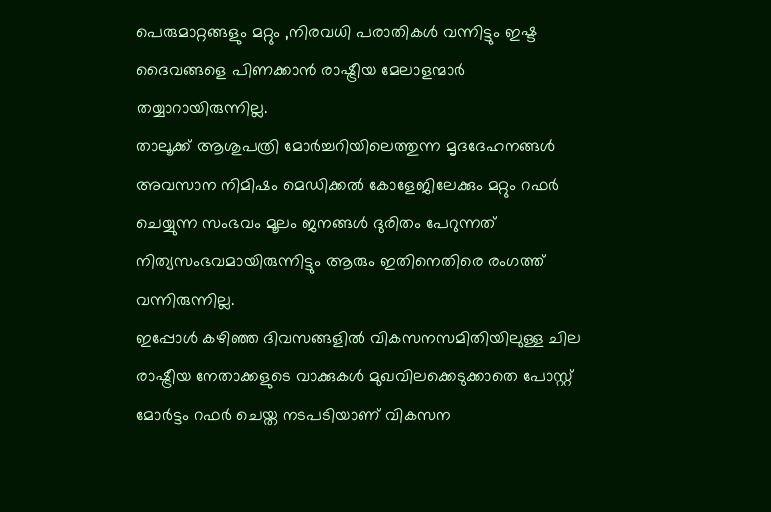പെരുമാറ്റങ്ങളും മറ്റും ,നിരവധി പരാതികൾ വന്നിട്ടും ഇഷ്ട ദൈവങ്ങളെ പിണക്കാൻ രാഷ്ട്രീയ മേലാളന്മാർ തയ്യാറായിരുന്നില്ല.
താലൂക്ക് ആശുപത്രി മോർച്ചറിയിലെത്തുന്ന മൃദദേഹനങ്ങൾ അവസാന നിമിഷം മെഡിക്കൽ കോളേജിലേക്കും മറ്റും റഫർ ചെയ്യുന്ന സംഭവം മൂലം ജനങ്ങൾ ദുരിതം പേറുന്നത് നിത്യസംഭവമായിരുന്നിട്ടും ആരും ഇതിനെതിരെ രംഗത്ത് വന്നിരുന്നില്ല.
ഇപ്പോൾ കഴിഞ്ഞ ദിവസങ്ങളിൽ വികസനസമിതിയിലുള്ള ചില രാഷ്ട്രീയ നേതാക്കളുടെ വാക്കുകൾ മുഖവിലക്കെടുക്കാതെ പോസ്റ്റ് മോർട്ടം റഫർ ചെയ്ത നടപടിയാണ് വികസന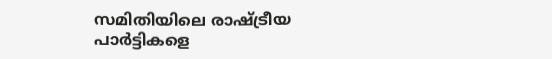സമിതിയിലെ രാഷ്ട്രീയ പാർട്ടികളെ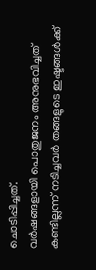ചൊടിപ്പിച്ചത്.
വർഷങ്ങളായി പൊതുജനം അനുഭവിച്ചത് കണ്ടില്ലന്ന് നടിച്ചവർ തങ്ങളുടെ ഇഷ്ടങ്ങൾക്ക്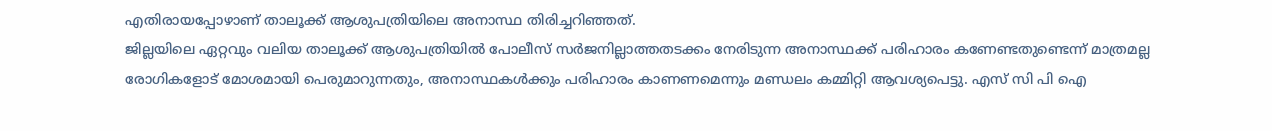എതിരായപ്പോഴാണ് താലൂക്ക് ആശുപത്രിയിലെ അനാസ്ഥ തിരിച്ചറിഞ്ഞത്.
ജില്ലയിലെ ഏറ്റവും വലിയ താലൂക്ക് ആശുപത്രിയിൽ പോലീസ് സർജനില്ലാത്തതടക്കം നേരിടുന്ന അനാസ്ഥക്ക് പരിഹാരം കണേണ്ടതുണ്ടെന്ന് മാത്രമല്ല രോഗികളോട് മോശമായി പെരുമാറുന്നതും, അനാസ്ഥകൾക്കും പരിഹാരം കാണണമെന്നും മണ്ഡലം കമ്മിറ്റി ആവശ്യപെട്ടു. എസ് സി പി ഐ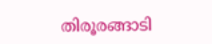തിരൂരങ്ങാടി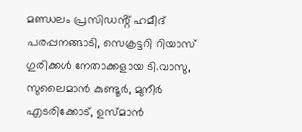മണ്ഡലം പ്രസിഡൻ്റ് ഹമീദ് പരപ്പനങ്ങാടി, സെക്രട്ടറി റിയാസ് ഗുരിക്കൾ നേതാക്കളായ ടി.വാസു, സുലൈമാൻ കുണ്ടൂർ, മുനീർ എടരിക്കോട്, ഉസ്മാൻ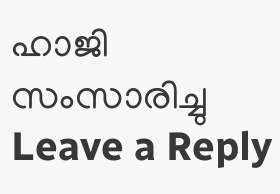ഹാജി സംസാരിച്ചു
Leave a Reply